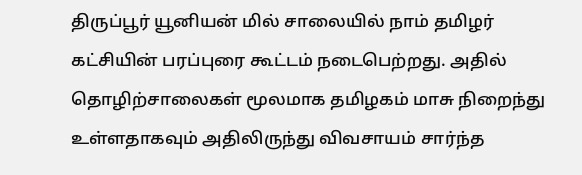திருப்பூர் யூனியன் மில் சாலையில் நாம் தமிழர் கட்சியின் பரப்புரை கூட்டம் நடைபெற்றது. அதில் தொழிற்சாலைகள் மூலமாக தமிழகம் மாசு நிறைந்து உள்ளதாகவும் அதிலிருந்து விவசாயம் சார்ந்த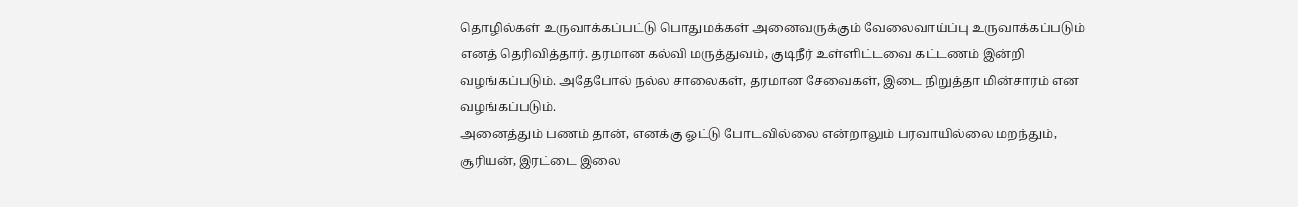தொழில்கள் உருவாக்கப்பட்டு பொதுமக்கள் அனைவருக்கும் வேலைவாய்ப்பு உருவாக்கப்படும் எனத் தெரிவித்தார். தரமான கல்வி மருத்துவம், குடிநீர் உள்ளிட்டவை கட்டணம் இன்றி வழங்கப்படும். அதேபோல் நல்ல சாலைகள், தரமான சேவைகள், இடை நிறுத்தா மின்சாரம் என வழங்கப்படும்.
அனைத்தும் பணம் தான், எனக்கு ஓட்டு போடவில்லை என்றாலும் பரவாயில்லை மறந்தும், சூரியன், இரட்டை இலை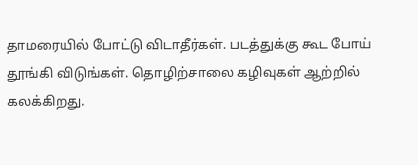தாமரையில் போட்டு விடாதீர்கள். படத்துக்கு கூட போய் தூங்கி விடுங்கள். தொழிற்சாலை கழிவுகள் ஆற்றில் கலக்கிறது.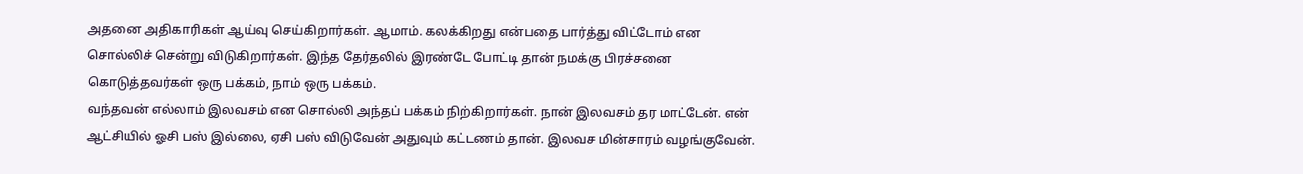அதனை அதிகாரிகள் ஆய்வு செய்கிறார்கள். ஆமாம். கலக்கிறது என்பதை பார்த்து விட்டோம் என சொல்லிச் சென்று விடுகிறார்கள். இந்த தேர்தலில் இரண்டே போட்டி தான் நமக்கு பிரச்சனை கொடுத்தவர்கள் ஒரு பக்கம், நாம் ஒரு பக்கம்.
வந்தவன் எல்லாம் இலவசம் என சொல்லி அந்தப் பக்கம் நிற்கிறார்கள். நான் இலவசம் தர மாட்டேன். என் ஆட்சியில் ஓசி பஸ் இல்லை, ஏசி பஸ் விடுவேன் அதுவும் கட்டணம் தான். இலவச மின்சாரம் வழங்குவேன்.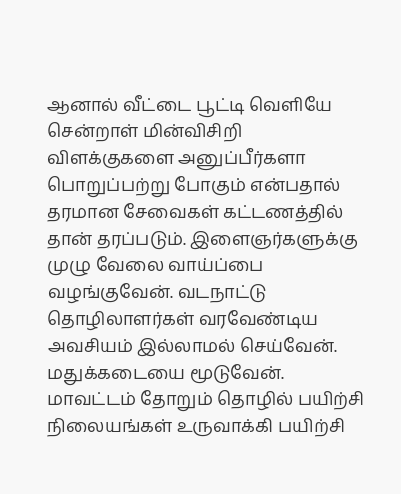ஆனால் வீட்டை பூட்டி வெளியே சென்றாள் மின்விசிறி விளக்குகளை அனுப்பீர்களா பொறுப்பற்று போகும் என்பதால் தரமான சேவைகள் கட்டணத்தில் தான் தரப்படும். இளைஞர்களுக்கு முழு வேலை வாய்ப்பை வழங்குவேன். வடநாட்டு தொழிலாளர்கள் வரவேண்டிய அவசியம் இல்லாமல் செய்வேன். மதுக்கடையை மூடுவேன். மாவட்டம் தோறும் தொழில் பயிற்சி நிலையங்கள் உருவாக்கி பயிற்சி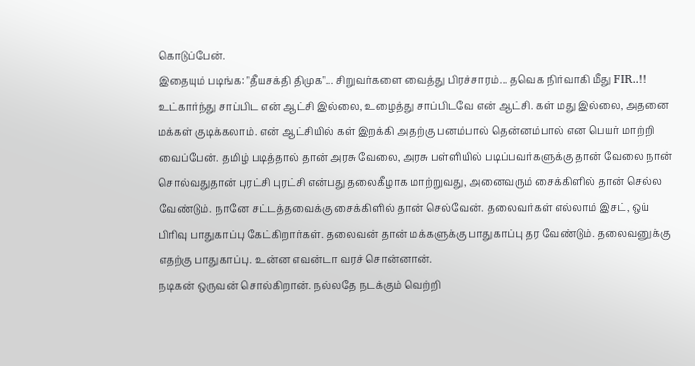கொடுப்பேன்.
இதையும் படிங்க: "தீயசக்தி திமுக"... சிறுவர்களை வைத்து பிரச்சாரம்... தவெக நிர்வாகி மீது FIR..!!
உட்கார்ந்து சாப்பிட என் ஆட்சி இல்லை, உழைத்து சாப்பிடவே என் ஆட்சி. கள் மது இல்லை, அதனை மக்கள் குடிக்கலாம். என் ஆட்சியில் கள் இறக்கி அதற்கு பனம்பால் தென்னம்பால் என பெயர் மாற்றி வைப்பேன். தமிழ் படித்தால் தான் அரசு வேலை, அரசு பள்ளியில் படிப்பவர்களுக்கு தான் வேலை நான் சொல்வதுதான் புரட்சி புரட்சி என்பது தலைகீழாக மாற்றுவது, அனைவரும் சைக்கிளில் தான் செல்ல வேண்டும். நானே சட்டத்தவைக்கு சைக்கிளில் தான் செல்வேன். தலைவர்கள் எல்லாம் இசட், ஒய் பிரிவு பாதுகாப்பு கேட்கிறார்கள். தலைவன் தான் மக்களுக்கு பாதுகாப்பு தர வேண்டும். தலைவனுக்கு எதற்கு பாதுகாப்பு. உன்ன எவன்டா வரச் சொன்னான்.
நடிகன் ஒருவன் சொல்கிறான். நல்லதே நடக்கும் வெற்றி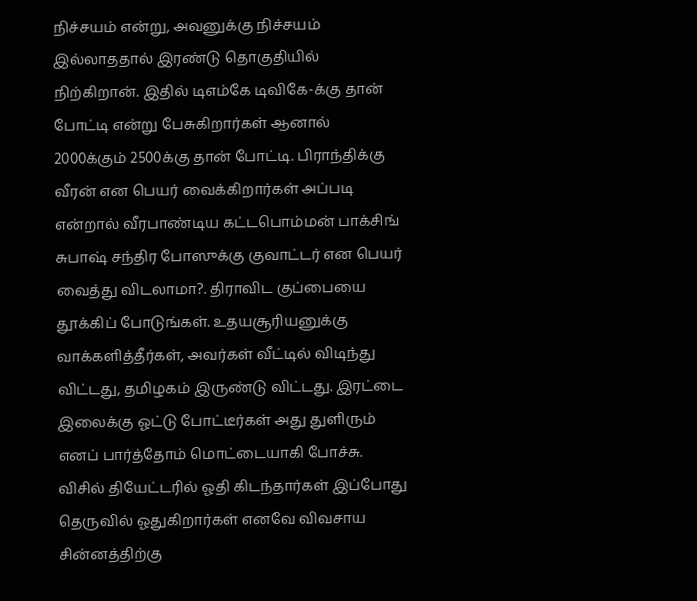நிச்சயம் என்று, அவனுக்கு நிச்சயம் இல்லாததால் இரண்டு தொகுதியில் நிற்கிறான். இதில் டிஎம்கே டிவிகே-க்கு தான் போட்டி என்று பேசுகிறார்கள் ஆனால் 2000க்கும் 2500க்கு தான் போட்டி. பிராந்திக்கு வீரன் என பெயர் வைக்கிறார்கள் அப்படி என்றால் வீரபாண்டிய கட்டபொம்மன் பாக்சிங் சுபாஷ் சந்திர போஸுக்கு குவாட்டர் என பெயர் வைத்து விடலாமா?. திராவிட குப்பையை தூக்கிப் போடுங்கள். உதயசூரியனுக்கு வாக்களித்தீர்கள், அவர்கள் வீட்டில் விடிந்து விட்டது, தமிழகம் இருண்டு விட்டது. இரட்டை இலைக்கு ஓட்டு போட்டீர்கள் அது துளிரும் எனப் பார்த்தோம் மொட்டையாகி போச்சு. விசில் தியேட்டரில் ஓதி கிடந்தார்கள் இப்போது தெருவில் ஓதுகிறார்கள் எனவே விவசாய சின்னத்திற்கு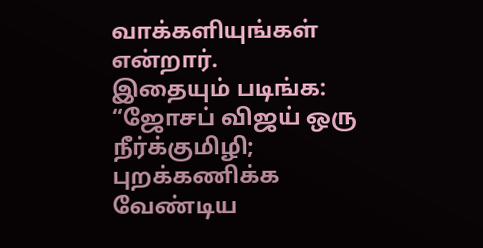வாக்களியுங்கள் என்றார்.
இதையும் படிங்க: “ஜோசப் விஜய் ஒரு நீர்க்குமிழி; புறக்கணிக்க வேண்டிய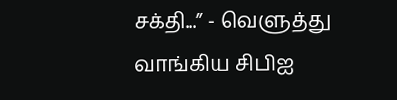சக்தி...” - வெளுத்து வாங்கிய சிபிஐ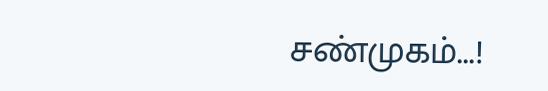சண்முகம்...!